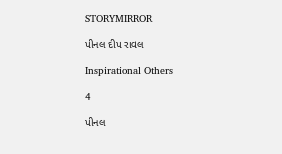STORYMIRROR

પીનલ દીપ રાવલ

Inspirational Others

4

પીનલ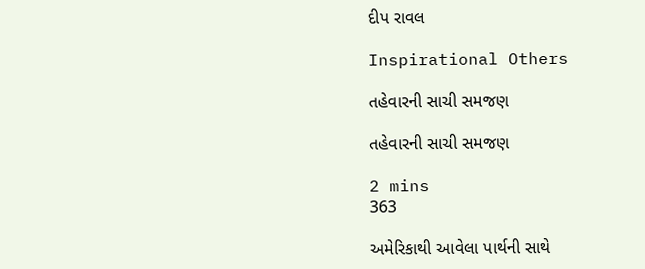દીપ રાવલ

Inspirational Others

તહેવારની સાચી સમજણ

તહેવારની સાચી સમજણ

2 mins
363

અમેરિકાથી આવેલા પાર્થની સાથે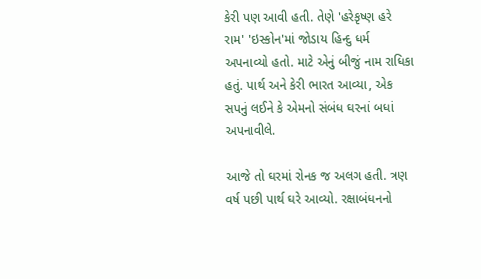કેરી પણ આવી હતી. તેણે 'હરેકૃષ્ણ હરે રામ' 'ઇસ્કોન'માં જોડાય હિન્દુ ધર્મ અપનાવ્યો હતો. માટે એનું બીજું નામ રાધિકા હતું. પાર્થ અને કેરી ભારત આવ્યા, એક સપનું લઈને કે એમનો સંબંધ ઘરનાં બધાં અપનાવીલે.

આજે તો ઘરમાં રોનક જ અલગ હતી. ત્રણ વર્ષ પછી પાર્થ ઘરે આવ્યો. રક્ષાબંધનનો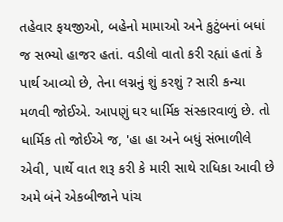તહેવાર ફયજીઓ, બહેનો મામાઓ અને કુટુંબનાં બધાં જ સભ્યો હાજર હતાં. વડીલો વાતો કરી રહ્યાં હતાં કે પાર્થ આવ્યો છે, તેના લગ્નનું શું કરશું ? સારી કન્યા મળવી જોઈએ. આપણું ઘર ધાર્મિક સંસ્કારવાળું છે. તો ધાર્મિક તો જોઈએ જ, 'હા હા અને બધું સંભાળીલે એવી, પાર્થે વાત શરૂ કરી કે મારી સાથે રાધિકા આવી છે અમે બંને એકબીજાને પાંચ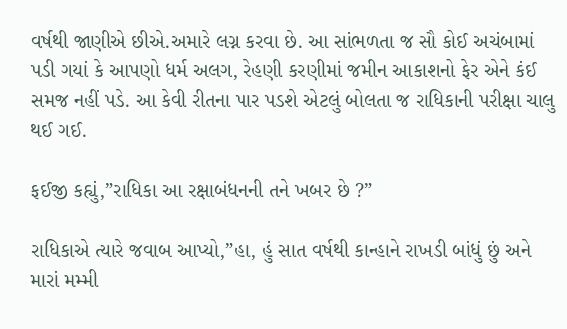વર્ષથી જાણીએ છીએ.અમારે લગ્ન કરવા છે. આ સાંભળતા જ સૌ કોઈ અચંબામાં પડી ગયાં કે આપણો ધર્મ અલગ, રેહણી કરણીમાં જમીન આકાશનો ફેર એને કંઈ સમજ નહીં પડે. આ કેવી રીતના પાર પડશે એટલું બોલતા જ રાધિકાની પરીક્ષા ચાલુ થઈ ગઈ.

ફઈજી કહ્યું,”રાધિકા આ રક્ષાબંધનની તને ખબર છે ?”

રાધિકાએ ત્યારે જવાબ આપ્યો,”હા, હું સાત વર્ષથી કાન્હાને રાખડી બાંધું છું અને મારાં મમ્મી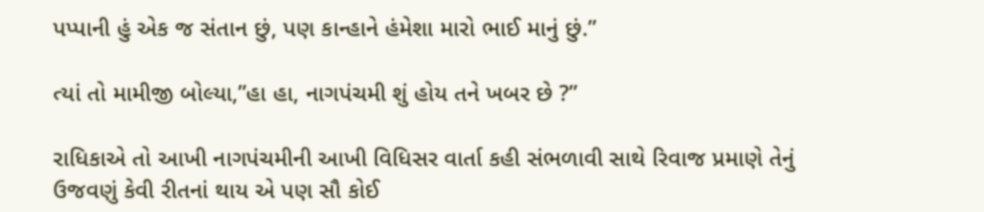પપ્પાની હું એક જ સંતાન છું, પણ કાન્હાને હંમેશા મારો ભાઈ માનું છું.”

ત્યાં તો મામીજી બોલ્યા,”હા હા, નાગપંચમી શું હોય તને ખબર છે ?”

રાધિકાએ તો આખી નાગપંચમીની આખી વિધિસર વાર્તા કહી સંભળાવી સાથે રિવાજ પ્રમાણે તેનું ઉજવણું કેવી રીતનાં થાય એ પણ સૌ કોઈ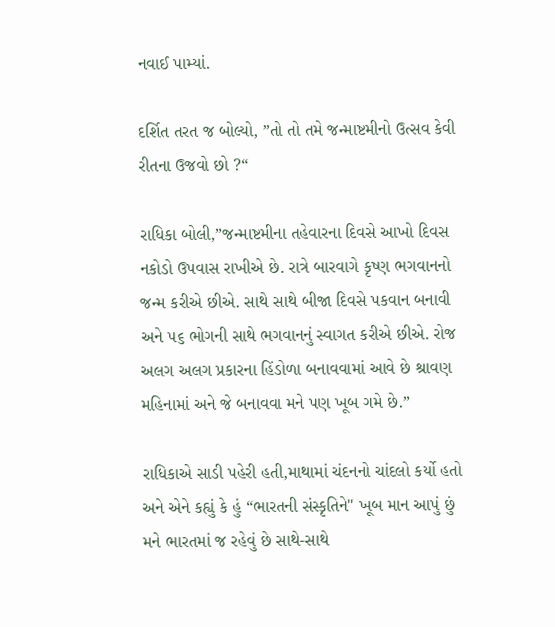નવાઈ પામ્યાં.

દર્શિત તરત જ બોલ્યો, ”તો તો તમે જન્માષ્ટમીનો ઉત્સવ કેવી રીતના ઉજવો છો ?“

રાધિકા બોલી,”જન્માષ્ટમીના તહેવારના દિવસે આખો દિવસ નકોડો ઉપવાસ રાખીએ છે. રાત્રે બારવાગે કૃષ્ણ ભગવાનનો જન્મ કરીએ છીએ. સાથે સાથે બીજા દિવસે પકવાન બનાવી અને ૫૬ ભોગની સાથે ભગવાનનું સ્વાગત કરીએ છીએ. રોજ અલગ અલગ પ્રકારના હિંડોળા બનાવવામાં આવે છે શ્રાવણ મહિનામાં અને જે બનાવવા મને પણ ખૂબ ગમે છે.”

રાધિકાએ સાડી પહેરી હતી,માથામાં ચંદનનો ચાંદલો કર્યો હતો અને એને કહ્યું કે હું “ભારતની સંસ્કૃતિને" ખૂબ માન આપું છું મને ભારતમાં જ રહેવું છે સાથે-સાથે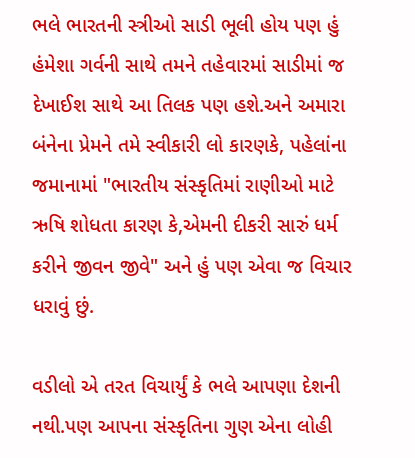ભલે ભારતની સ્ત્રીઓ સાડી ભૂલી હોય પણ હું હંમેશા ગર્વની સાથે તમને તહેવારમાં સાડીમાં જ દેખાઈશ સાથે આ તિલક પણ હશે.અને અમારા બંનેના પ્રેમને તમે સ્વીકારી લો કારણકે, પહેલાંના જમાનામાં "ભારતીય સંસ્કૃતિમાં રાણીઓ માટે ઋષિ શોધતા કારણ કે,એમની દીકરી સારું ધર્મ કરીને જીવન જીવે" અને હું પણ એવા જ વિચાર ધરાવું છું.

વડીલો એ તરત વિચાર્યું કે ભલે આપણા દેશની નથી.પણ આપના સંસ્કૃતિના ગુણ એના લોહી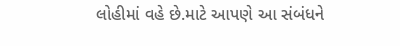લોહીમાં વહે છે.માટે આપણે આ સંબંધને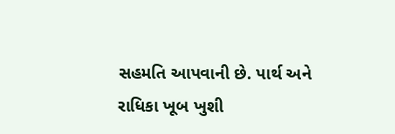સહમતિ આપવાની છે. પાર્થ અને રાધિકા ખૂબ ખુશી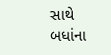સાથે બધાંના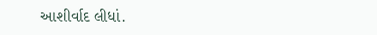આશીર્વાદ લીધાં.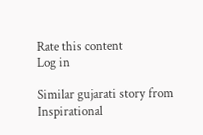Rate this content
Log in

Similar gujarati story from Inspirational